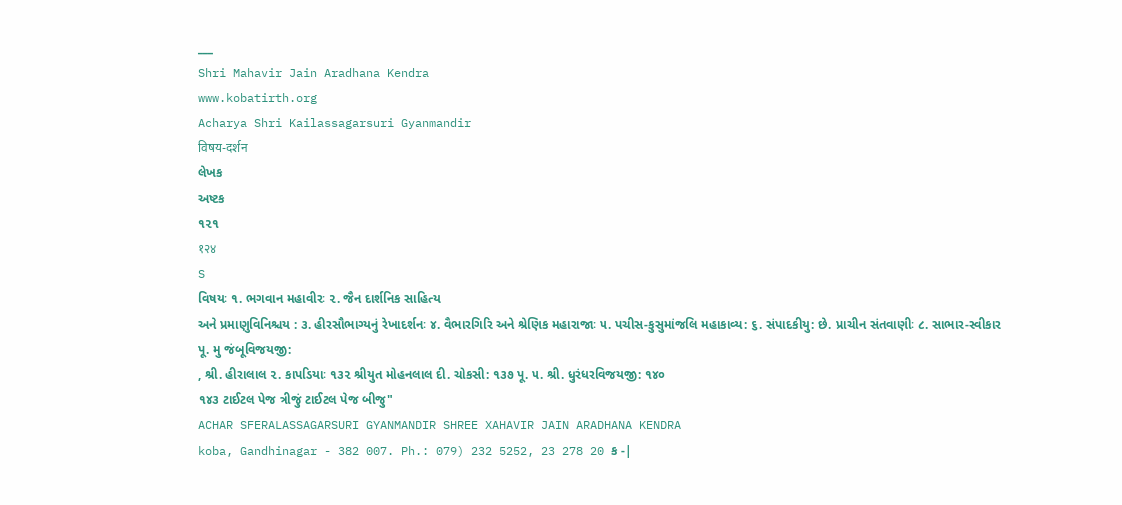___
Shri Mahavir Jain Aradhana Kendra
www.kobatirth.org
Acharya Shri Kailassagarsuri Gyanmandir
विषय-दर्शन
લેખક
અષ્ટક
૧૨૧
१२४
S
વિષયઃ ૧. ભગવાન મહાવીરઃ ૨. જૈન દાર્શનિક સાહિત્ય
અને પ્રમાણુવિનિશ્ચય : ૩. હીરસૌભાગ્યનું રેખાદર્શનઃ ૪. વૈભારગિરિ અને શ્રેણિક મહારાજાઃ ૫. પચીસ-કુસુમાંજલિ મહાકાવ્ય: ૬. સંપાદકીયુ: છે. પ્રાચીન સંતવાણીઃ ૮. સાભાર-સ્વીકાર
પૂ. મુ જંબૂવિજયજી:
, શ્રી. હીરાલાલ ૨. કાપડિયાઃ ૧૩૨ શ્રીયુત મોહનલાલ દી. ચોકસી: ૧૩૭ પૂ. ૫. શ્રી. ધુરંધરવિજયજી: ૧૪૦
૧૪૩ ટાઈટલ પેજ ત્રીજું ટાઈટલ પેજ બીજુ"
ACHAR SFERALASSAGARSURI GYANMANDIR SHREE XAHAVIR JAIN ARADHANA KENDRA
koba, Gandhinagar - 382 007. Ph.: 079) 232 5252, 23 278 20 ક -|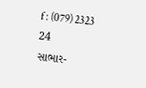f : (079) 2323 24
સાભાર-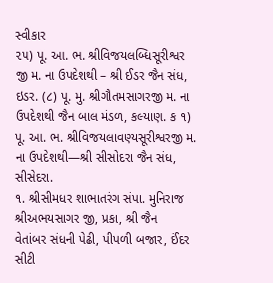સ્વીકાર
૨૫) પૂ. આ. ભ. શ્રીવિજયલબ્ધિસૂરીશ્વર જી મ. ના ઉપદેશથી – શ્રી ઈડર જૈન સંધ, ઇડર. (૮) પૂ. મુ. શ્રીગૌતમસાગરજી મ. ના ઉપદેશથી જૈન બાલ મંડળ, કલ્યાણ. ક ૧) પૂ. આ. ભ. શ્રીવિજયલાવણ્યસૂરીશ્વરજી મ. ના ઉપદેશથી—શ્રી સીસોદરા જૈન સંધ,
સીસેદરા.
૧. શ્રીસીમધર શાભાતરંગ સંપા. મુનિરાજ શ્રીઅભયસાગર જી, પ્રકા, શ્રી જૈન
વેતાંબર સંધની પેઢી, પીપળી બજાર, ઈંદર સીટી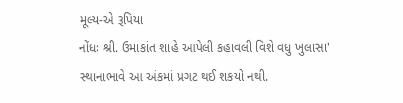મૂલ્ય-એ રૂપિયા
નોંધઃ શ્રી. ઉમાકાંત શાહે આપેલી કહાવલી વિશે વધુ ખુલાસા' સ્થાનાભાવે આ અંકમાં પ્રગટ થઈ શકયો નથી.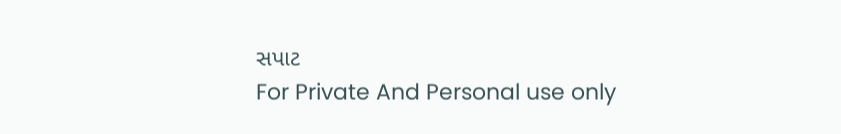સપાટ
For Private And Personal use only